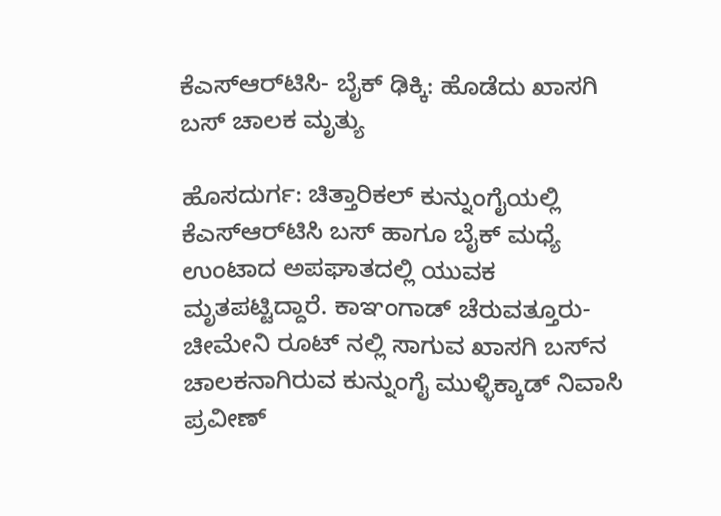ಕೆಎಸ್‌ಆರ್‌ಟಿಸಿ- ಬೈಕ್ ಢಿಕ್ಕಿ: ಹೊಡೆದು ಖಾಸಗಿ ಬಸ್ ಚಾಲಕ ಮೃತ್ಯು

ಹೊಸದುರ್ಗ: ಚಿತ್ತಾರಿಕಲ್ ಕುನ್ನುಂಗೈಯಲ್ಲಿ ಕೆಎಸ್‌ಆರ್‌ಟಿಸಿ ಬಸ್ ಹಾಗೂ ಬೈಕ್ ಮಧ್ಯೆ ಉಂಟಾದ ಅಪಘಾತದಲ್ಲಿ ಯುವಕ ಮೃತಪಟ್ಟಿದ್ದಾರೆ. ಕಾಞಂಗಾಡ್ ಚೆರುವತ್ತೂರು- ಚೀಮೇನಿ ರೂಟ್ ನಲ್ಲಿ ಸಾಗುವ ಖಾಸಗಿ ಬಸ್‌ನ ಚಾಲಕನಾಗಿರುವ ಕುನ್ನುಂಗೈ ಮುಳ್ಳಿಕ್ಕಾಡ್ ನಿವಾಸಿ ಪ್ರವೀಣ್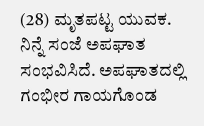(28) ಮೃತಪಟ್ಟ ಯುವಕ. ನಿನ್ನೆ ಸಂಜೆ ಅಪಘಾತ ಸಂಭವಿಸಿದೆ. ಅಪಘಾತದಲ್ಲಿ ಗಂಭೀರ ಗಾಯಗೊಂಡ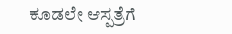ಕೂಡಲೇ ಆಸ್ಪತ್ರೆಗೆ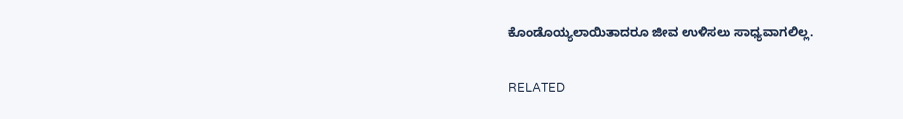ಕೊಂಡೊಯ್ಯಲಾಯಿತಾದರೂ ಜೀವ ಉಳಿಸಲು ಸಾಧ್ಯವಾಗಲಿಲ್ಲ.

RELATED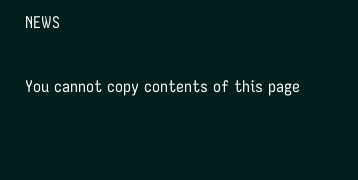NEWS

You cannot copy contents of this page